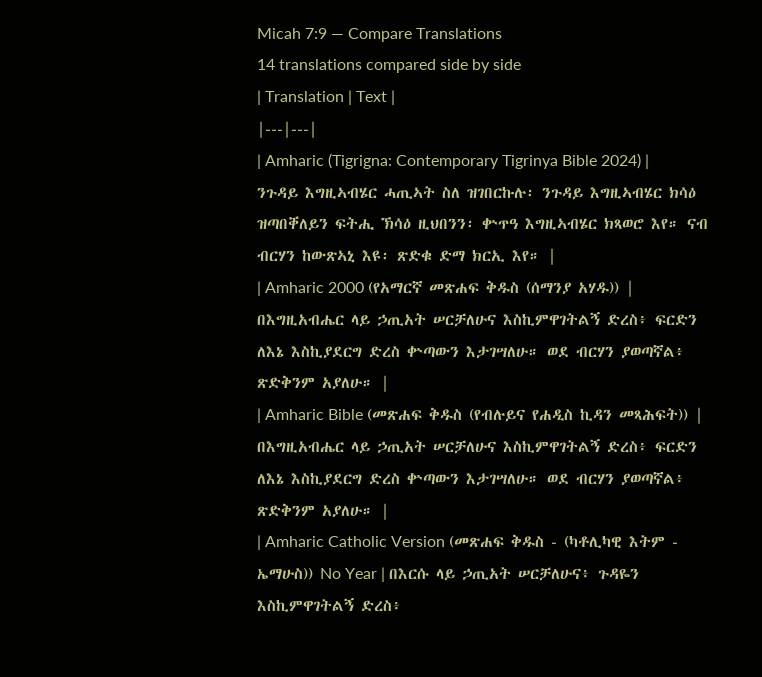Micah 7:9 — Compare Translations
14 translations compared side by side
| Translation | Text |
|---|---|
| Amharic (Tigrigna: Contemporary Tigrinya Bible 2024) | ንጉዳይ እግዚኣብሄር ሓጢኣት ስለ ዝገበርኩሉ፡ ንጉዳይ እግዚኣብሄር ክሳዕ ዝጣበቐለይን ፍትሒ ኽሳዕ ዚህበንን፡ ቍጥዓ እግዚኣብሄር ክጻወሮ እየ። ናብ ብርሃን ከውጽኣኒ እዩ፡ ጽድቁ ድማ ክርኢ እየ። |
| Amharic 2000 (የአማርኛ መጽሐፍ ቅዱስ (ሰማንያ አሃዱ)) | በእግዚአብሔር ላይ ኃጢአት ሠርቻለሁና እስኪምዋገትልኝ ድረስ፥ ፍርድን ለእኔ እስኪያደርግ ድረስ ቍጣውን እታገሣለሁ። ወደ ብርሃን ያወጣኛል፥ ጽድቅንም አያለሁ። |
| Amharic Bible (መጽሐፍ ቅዱስ (የብሉይና የሐዲስ ኪዳን መጻሕፍት)) | በእግዚአብሔር ላይ ኃጢአት ሠርቻለሁና እስኪምዋገትልኝ ድረስ፥ ፍርድን ለእኔ እስኪያደርግ ድረስ ቍጣውን እታገሣለሁ። ወደ ብርሃን ያወጣኛል፥ ጽድቅንም አያለሁ። |
| Amharic Catholic Version (መጽሐፍ ቅዱስ - (ካቶሊካዊ እትም - ኤማሁስ)) No Year | በእርሱ ላይ ኃጢአት ሠርቻለሁና፥ ጉዳዬን እስኪምዋገትልኝ ድረስ፥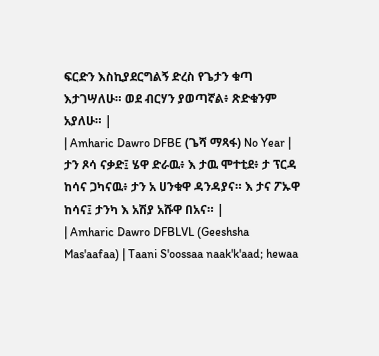ፍርድን እስኪያደርግልኝ ድረስ የጌታን ቁጣ እታገሣለሁ። ወደ ብርሃን ያወጣኛል፥ ጽድቁንም አያለሁ። |
| Amharic Dawro DFBE (ጌሻ ማጻፋ) No Year | ታን ጾሳ ናቃድ፤ ሄዋ ድራዉ፥ እ ታዉ ሞተቲደ፥ ታ ፕርዳ ከሳና ጋካናዉ፥ ታን አ ሀንቁዋ ዳንዳያና። እ ታና ፖኡዋ ከሳና፤ ታንካ እ አሽያ አሹዋ በአና። |
| Amharic Dawro DFBLVL (Geeshsha Mas'aafaa) | Taani S'oossaa naak'k'aad; hewaa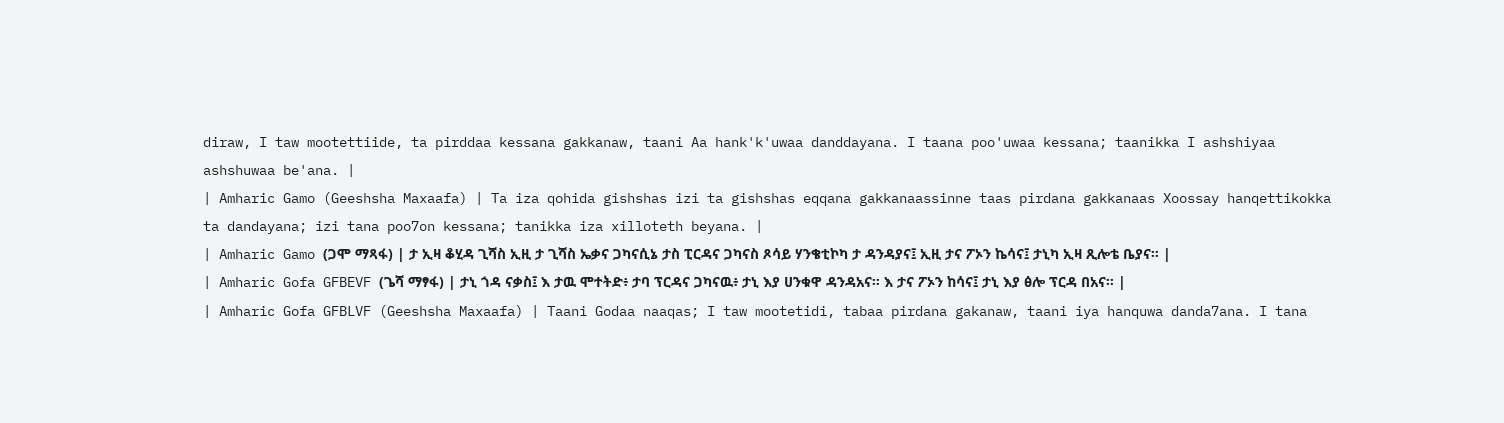diraw, I taw mootettiide, ta pirddaa kessana gakkanaw, taani Aa hank'k'uwaa danddayana. I taana poo'uwaa kessana; taanikka I ashshiyaa ashshuwaa be'ana. |
| Amharic Gamo (Geeshsha Maxaafa) | Ta iza qohida gishshas izi ta gishshas eqqana gakkanaassinne taas pirdana gakkanaas Xoossay hanqettikokka ta dandayana; izi tana poo7on kessana; tanikka iza xilloteth beyana. |
| Amharic Gamo (ጋሞ ማጻፋ) | ታ ኢዛ ቆሂዳ ጊሻስ ኢዚ ታ ጊሻስ ኤቃና ጋካናሲኔ ታስ ፒርዳና ጋካናስ ጾሳይ ሃንቄቲኮካ ታ ዳንዳያና፤ ኢዚ ታና ፖኦን ኬሳና፤ ታኒካ ኢዛ ጺሎቴ ቤያና። |
| Amharic Gofa GFBEVF (ጌሻ ማፃፋ) | ታኒ ጎዳ ናቃስ፤ እ ታዉ ሞተትድ፥ ታባ ፕርዳና ጋካናዉ፥ ታኒ እያ ሀንቁዋ ዳንዳአና። እ ታና ፖኦን ከሳና፤ ታኒ እያ ፅሎ ፕርዳ በአና። |
| Amharic Gofa GFBLVF (Geeshsha Maxaafa) | Taani Godaa naaqas; I taw mootetidi, tabaa pirdana gakanaw, taani iya hanquwa danda7ana. I tana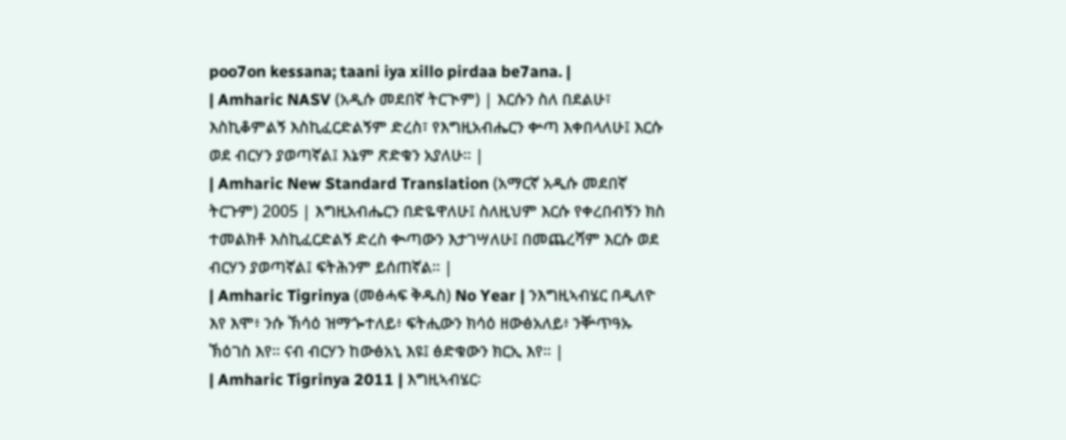poo7on kessana; taani iya xillo pirdaa be7ana. |
| Amharic NASV (አዲሱ መደበኛ ትርጒም) | እርሱን ስለ በደልሁ፣ እስኪቆምልኝ እስኪፈርድልኝም ድረስ፣ የእግዚአብሔርን ቍጣ እቀበላለሁ፤ እርሱ ወደ ብርሃን ያወጣኛል፤ እኔም ጽድቁን አያለሁ። |
| Amharic New Standard Translation (አማርኛ አዲሱ መደበኛ ትርጉም) 2005 | እግዚአብሔርን በድዬዋለሁ፤ ስለዚህም እርሱ የቀረበብኝን ክስ ተመልክቶ እስኪፈርድልኝ ድረስ ቊጣውን እታገሣለሁ፤ በመጨረሻም እርሱ ወደ ብርሃን ያወጣኛል፤ ፍትሕንም ይሰጠኛል። |
| Amharic Tigrinya (መፅሓፍ ቅዱስ) No Year | ንእግዚኣብሄር በዲለዮ እየ እሞ፥ ንሱ ኽሳዕ ዝማጐተለይ፥ ፍትሒውን ክሳዕ ዘውፅአለይ፥ ንቝጥዓኡ ኽዕገስ እየ። ናብ ብርሃን ከውፅአኒ እዩ፤ ፅድቁውን ክርኢ እየ። |
| Amharic Tigrinya 2011 | እግዚኣብሄር፡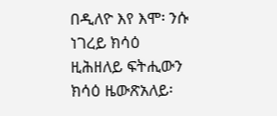በዲለዮ እየ እሞ፡ ንሱ ነገረይ ክሳዕ ዚሕዘለይ ፍትሒውን ክሳዕ ዜውጽአለይ፡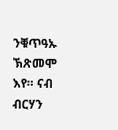ንቑጥዓኡ ኽጽመሞ እየ። ናብ ብርሃን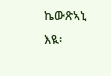ኬውጽኣኒ እዪ፡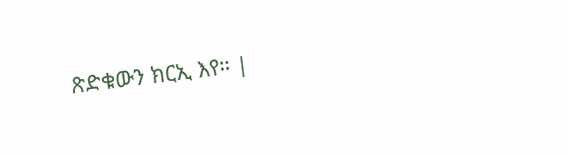ጽድቁውን ክርኢ እየ። |